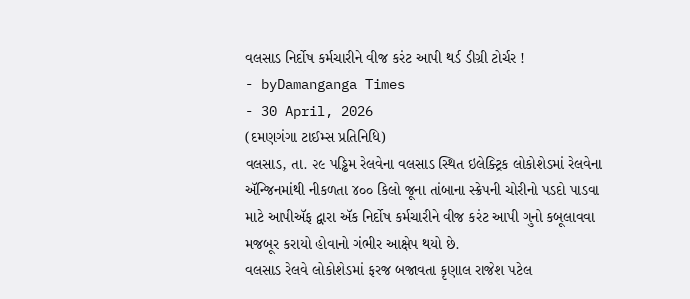વલસાડ નિર્દોષ કર્મચારીને વીજ કરંટ આપી થર્ડ ડીગ્રી ટોર્ચર !
- byDamanganga Times
- 30 April, 2026
(દમણગંગા ટાઈમ્સ પ્રતિનિધિ)
વલસાડ, તા. ૨૯ પડ્ઢિમ રેલવેના વલસાડ સ્થિત ઇલેક્ટ્રિક લોકોશેડમાં રેલવેના ઍન્જિનમાંથી નીકળતા ૪૦૦ કિલો જૂના તાંબાના સ્ક્રેપની ચોરીનો પડદો પાડવા માટે આપીઍફ દ્વારા ઍક નિર્દોષ કર્મચારીને વીજ કરંટ આપી ગુનો કબૂલાવવા મજબૂર કરાયો હોવાનો ગંભીર આક્ષેપ થયો છે.
વલસાડ રેલવે લોકોશેડમાં ફરજ બજાવતા કૃણાલ રાજેશ પટેલ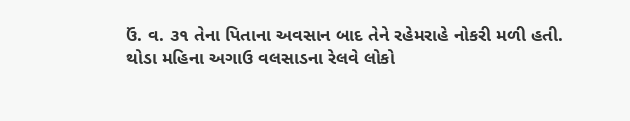ઉં. વ. ૩૧ તેના પિતાના અવસાન બાદ તેને રહેમરાહે નોકરી મળી હતી. થોડા મહિના અગાઉ વલસાડના રેલવે લોકો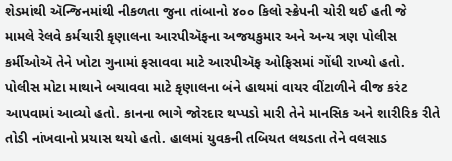શેડમાંથી ઍન્જિનમાંથી નીકળતા જુના તાંબાનો ૪૦૦ કિલો સ્ક્રેપની ચોરી થઈ હતી જે મામલે રેલવે કર્મચારી કૃણાલના આરપીઍફના અજયકુમાર અને અન્ય ત્રણ પોલીસ કર્મીઓઍ તેને ખોટા ગુનામાં ફસાવવા માટે આરપીઍફ ઓફિસમાં ગોંધી રાખ્યો હતો. પોલીસ મોટા માથાને બચાવવા માટે કૃણાલના બંને હાથમાં વાયર વીંટાળીને વીજ કરંટ આપવામાં આવ્યો હતો. કાનના ભાગે જોરદાર થપ્પડો મારી તેને માનસિક અને શારીરિક રીતે તોડી નાંખવાનો પ્રયાસ થયો હતો. હાલમાં યુવકની તબિયત લથડતા તેને વલસાડ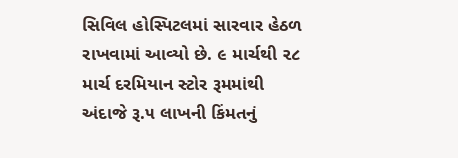સિવિલ હોસ્પિટલમાં સારવાર હેઠળ રાખવામાં આવ્યો છે. ૯ માર્ચથી ૨૮ માર્ચ દરમિયાન સ્ટોર રૂમમાંથી અંદાજે રૂ.૫ લાખની કિંમતનું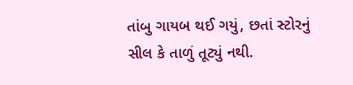તાંબુ ગાયબ થઈ ગયું, છતાં સ્ટોરનું સીલ કે તાળું તૂટ્યું નથી.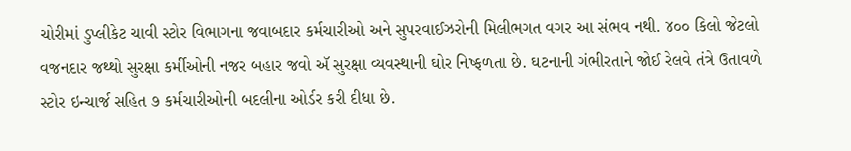ચોરીમાં ડુપ્લીકેટ ચાવી સ્ટોર વિભાગના જવાબદાર કર્મચારીઓ અને સુપરવાઈઝરોની મિલીભગત વગર આ સંભવ નથી. ૪૦૦ કિલો જેટલો વજનદાર જથ્થો સુરક્ષા કર્મીઓની નજર બહાર જવો ઍ સુરક્ષા વ્યવસ્થાની ઘોર નિષ્ફળતા છે. ઘટનાની ગંભીરતાને જોઈ રેલવે તંત્રે ઉતાવળે સ્ટોર ઇન્ચાર્જ સહિત ૭ કર્મચારીઓની બદલીના ઓર્ડર કરી દીધા છે.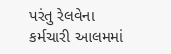પરંતુ રેલવેના કર્મચારી આલમમાં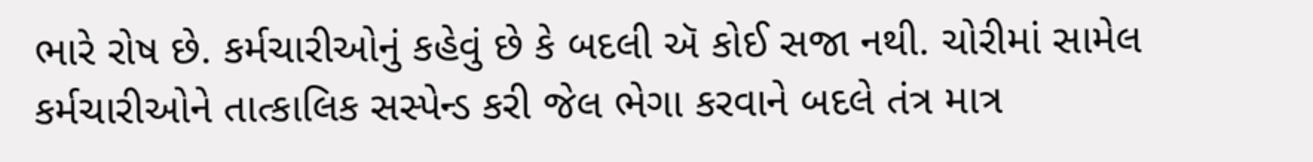ભારે રોષ છે. કર્મચારીઓનું કહેવું છે કે બદલી ઍ કોઈ સજા નથી. ચોરીમાં સામેલ કર્મચારીઓને તાત્કાલિક સસ્પેન્ડ કરી જેલ ભેગા કરવાને બદલે તંત્ર માત્ર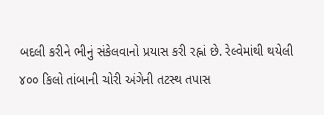બદલી કરીને ભીનું સંકેલવાનો પ્રયાસ કરી રહ્નાં છે. રેલ્વેમાંથી થયેલી ૪૦૦ કિલો તાંબાની ચોરી અંગેની તટસ્થ તપાસ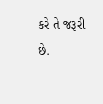કરે તે જરૂરી છે.